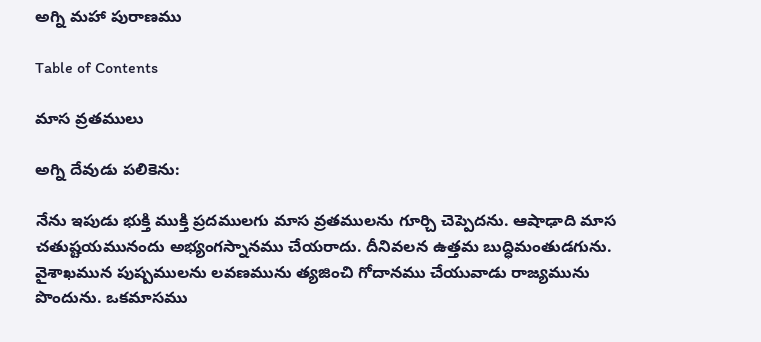అగ్ని మహా పురాణము

Table of Contents

మాస వ్రతములు

అగ్ని దేవుడు పలికెను:

నేను ఇపుడు భుక్తి ముక్తి ప్రదములగు మాస వ్రతములను గూర్చి చెప్పెదను. ఆషాఢాది మాస చతుష్టయమునందు అభ్యంగస్నానము చేయరాదు. దీనివలన ఉత్తమ బుద్ధిమంతుడగును. వైశాఖమున పుష్పములను లవణమును త్యజించి గోదానము చేయువాడు రాజ్యమును పొందును. ఒకమాసము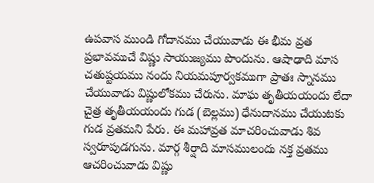ఉపవాస ముండి గోదానము చేయువాడు ఈ భీమ వ్రత ప్రభావముచే విష్ణు సాయుజ్యము పొందును. ఆషాఢాది మాస చతుష్టయము నందు నియమపూర్వకముగా ప్రాతః స్నానము చేయువాడు విష్ణులోకము చేరును. మాఘ తృతీయయందు లేదా చైత్ర తృతీయయందు గుడ (బెల్లము) ధేనుదానము చేయుటకు గుడ వ్రతమని పేరు. ఈ మహావ్రత మాచరించువాడు శివ స్వరూపుడగును. మార్గ శీర్షాది మాసములందు నక్త వ్రతము ఆచరించువాడు విష్ణు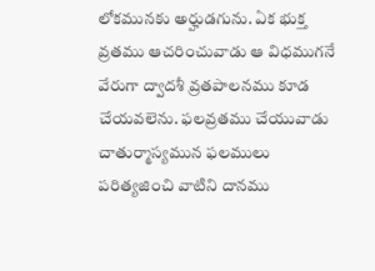లోకమునకు అర్హుడగును. ఏక భుక్త వ్రతము ఆచరించువాడు ఆ విధముగనే వేరుగా ద్వాదశీ వ్రతపాలనము కూడ చేయవలెను. ఫలవ్రతము చేయువాడు చాతుర్మాస్యమున ఫలములు పరిత్యజించి వాటిని దానము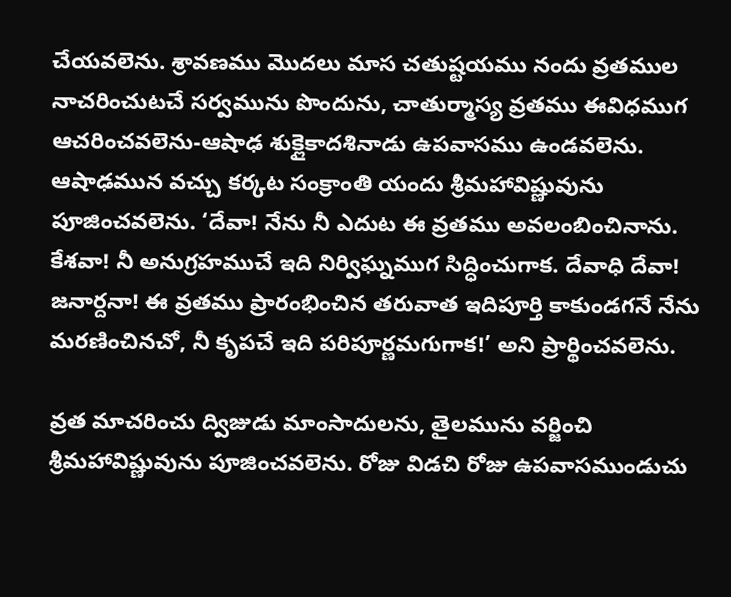చేయవలెను. శ్రావణము మొదలు మాస చతుష్టయము నందు వ్రతముల నాచరించుటచే సర్వమును పొందును, చాతుర్మాస్య వ్రతము ఈవిధముగ ఆచరించవలెను-ఆషాఢ శుక్లైకాదశినాడు ఉపవాసము ఉండవలెను. ఆషాఢమున వచ్చు కర్కట సంక్రాంతి యందు శ్రీమహావిష్ణువును పూజించవలెను. ‘దేవా! నేను నీ ఎదుట ఈ వ్రతము అవలంబించినాను. కేశవా! నీ అనుగ్రహముచే ఇది నిర్విఘ్నముగ సిద్ధించుగాక. దేవాధి దేవా! జనార్దనా! ఈ వ్రతము ప్రారంభించిన తరువాత ఇదిపూర్తి కాకుండగనే నేను మరణించినచో, నీ కృపచే ఇది పరిపూర్ణమగుగాక!’ అని ప్రార్థించవలెను.

వ్రత మాచరించు ద్విజుడు మాంసాదులను, తైలమును వర్జించి శ్రీమహావిష్ణువును పూజించవలెను. రోజు విడచి రోజు ఉపవాసముండుచు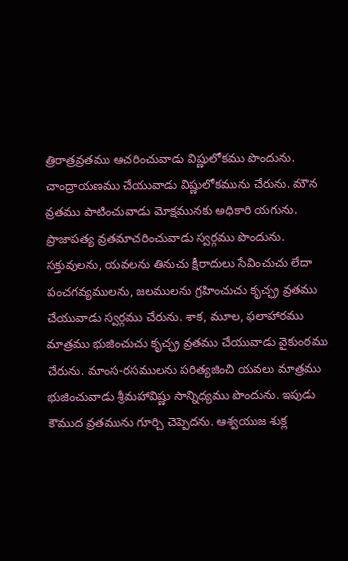త్రిరాత్రవ్రతము ఆచరించువాడు విష్ణులోకము పొందును. చాంద్రాయణము చేయువాడు విష్ణులోకమును చేరును. మౌన వ్రతము పాటించువాడు మోక్షమునకు అధికారి యగును. ప్రాజాపత్య వ్రతమాచరించువాడు స్వర్గము పొందును. సక్తువులను, యవలను తినుచు క్షీరాదులు సేవించుచు లేదా పంచగవ్యములను, జలములను గ్రహించుచు కృచ్ఛ్ర వ్రతము చేయువాడు స్వర్గము చేరును. శాక, మూల, ఫలాహారము మాత్రము భుజించుచు కృచ్ఛ్ర వ్రతము చేయువాడు వైకుంఠము చేరును. మాంస-రసములను పరిత్యజించి యవలు మాత్రము భుజించువాడు శ్రీమహావిష్ణు సాన్నిధ్యము పొందును. ఇపుడు కౌముద వ్రతమును గూర్చి చెప్పెదను. ఆశ్వయుజ శుక్ల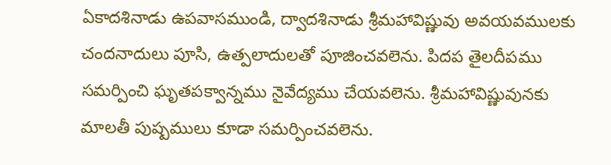ఏకాదశినాడు ఉపవాసముండి, ద్వాదశినాడు శ్రీమహావిష్ణువు అవయవములకు చందనాదులు పూసి, ఉత్పలాదులతో పూజించవలెను. పిదప తైలదీపము సమర్పించి ఘృతపక్వాన్నము నైవేద్యము చేయవలెను. శ్రీమహావిష్ణువునకు మాలతీ పుష్పములు కూడా సమర్పించవలెను.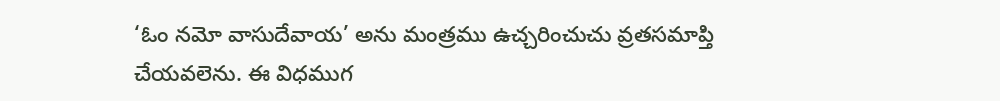‘ఓం నమో వాసుదేవాయ’ అను మంత్రము ఉచ్చరించుచు వ్రతసమాప్తి చేయవలెను. ఈ విధముగ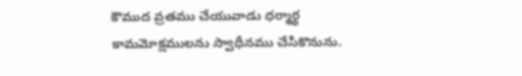కౌముద వ్రతము చేయువాడు ధర్మార్థ కామమోక్షములను స్వాధీనము చేసికొనును.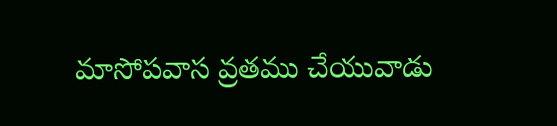మాసోపవాస వ్రతము చేయువాడు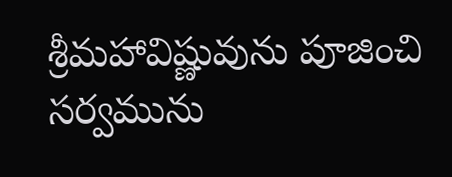శ్రీమహావిష్ణువును పూజించి సర్వమును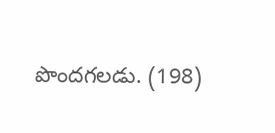పొందగలడు. (198)